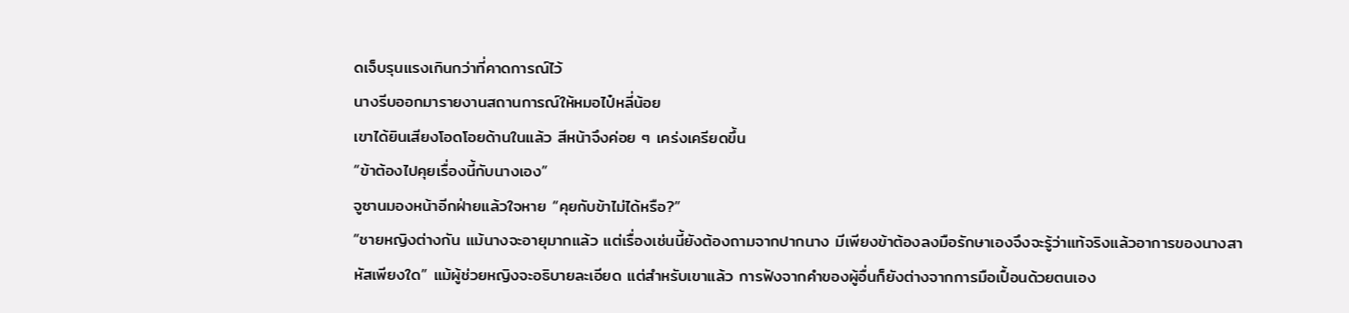ดเจ็บรุนแรงเกินกว่าที่คาดการณ์ไว้
นางรีบออกมารายงานสถานการณ์ให้หมอไป๋หลี่น้อย
เขาได้ยินเสียงโอดโอยด้านในแล้ว สีหน้าจึงค่อย ๆ เคร่งเครียดขึ้น
“ข้าต้องไปคุยเรื่องนี้กับนางเอง”
จูซานมองหน้าอีกฝ่ายแล้วใจหาย “คุยกับข้าไม่ได้หรือ?”
“ชายหญิงต่างกัน แม้นางจะอายุมากแล้ว แต่เรื่องเช่นนี้ยังต้องถามจากปากนาง มีเพียงข้าต้องลงมือรักษาเองจึงจะรู้ว่าแท้จริงแล้วอาการของนางสาหัสเพียงใด” แม้ผู้ช่วยหญิงจะอธิบายละเอียด แต่สำหรับเขาแล้ว การฟังจากคำของผู้อื่นก็ยังต่างจากการมือเปื้อนด้วยตนเอง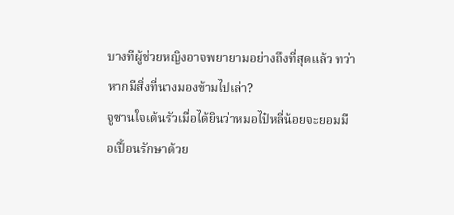บางทีผู้ช่วยหญิงอาจพยายามอย่างถึงที่สุดแล้ว ทว่าหากมีสิ่งที่นางมองข้ามไปเล่า?
จูซานใจเต้นรัวเมื่อได้ยินว่าหมอไป๋หลี่น้อยจะยอมมือเปื้อนรักษาด้วย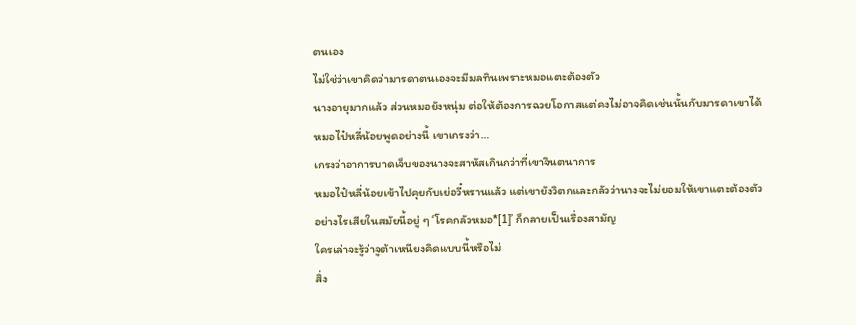ตนเอง
ไม่ใช่ว่าเขาคิดว่ามารดาตนเองจะมีมลทินเพราะหมอแตะต้องตัว
นางอายุมากแล้ว ส่วนหมอยังหนุ่ม ต่อให้ต้องการฉวยโอกาสแต่คงไม่อาจคิดเช่นนั้นกับมารดาเขาได้
หมอไป๋หลี่น้อยพูดอย่างนี้ เขาเกรงว่า…
เกรงว่าอาการบาดเจ็บของนางจะสาหัสเกินกว่าที่เขาจินตนาการ
หมอไป๋หลี่น้อยเข้าไปคุยกับเย่อวี๋หรานแล้ว แต่เขายังวิตกและกลัวว่านางจะไม่ยอมให้เขาแตะต้องตัว
อย่างไรเสียในสมัยนี้อยู่ ๆ ‘โรคกลัวหมอ*[1]’ ก็กลายเป็นเรื่องสามัญ
ใครเล่าจะรู้ว่าจูต้าเหนียงคิดแบบนี้หรือไม่
สิ่ง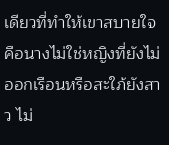เดียวที่ทำให้เขาสบายใจคือนางไม่ใช่หญิงที่ยังไม่ออกเรือนหรือสะใภ้ยังสาว ไม่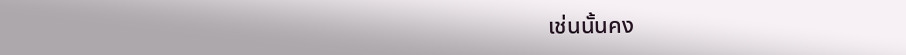เช่นนั้นคง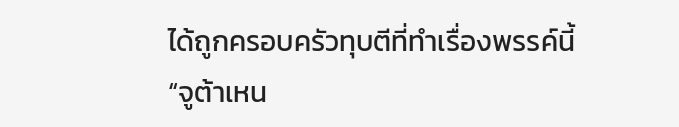ได้ถูกครอบครัวทุบตีที่ทำเรื่องพรรค์นี้
“จูต้าเหน